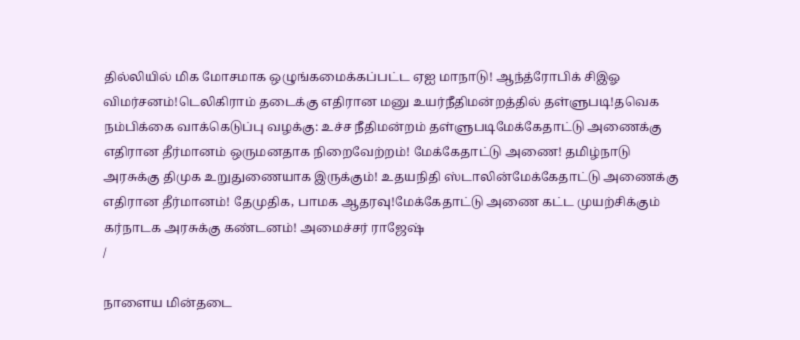தில்லியில் மிக மோசமாக ஒழுங்கமைக்கப்பட்ட ஏஐ மாநாடு! ஆந்த்ரோபிக் சிஇஓ விமர்சனம்!டெலிகிராம் தடைக்கு எதிரான மனு உயர்நீதிமன்றத்தில் தள்ளுபடி!தவெக நம்பிக்கை வாக்கெடுப்பு வழக்கு: உச்ச நீதிமன்றம் தள்ளுபடிமேக்கேதாட்டு அணைக்கு எதிரான தீர்மானம் ஒருமனதாக நிறைவேற்றம்! மேக்கேதாட்டு அணை! தமிழ்நாடு அரசுக்கு திமுக உறுதுணையாக இருக்கும்! உதயநிதி ஸ்டாலின்மேக்கேதாட்டு அணைக்கு எதிரான தீர்மானம்! தேமுதிக, பாமக ஆதரவு!மேக்கேதாட்டு அணை கட்ட முயற்சிக்கும் கர்நாடக அரசுக்கு கண்டனம்! அமைச்சர் ராஜேஷ்
/

நாளைய மின்தடை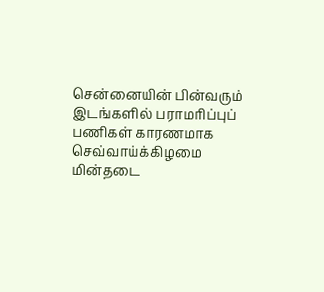சென்னையின் பின்வரும் இடங்களில் பராமரிப்புப் பணிகள் காரணமாக செவ்வாய்க்கிழமை மின்தடை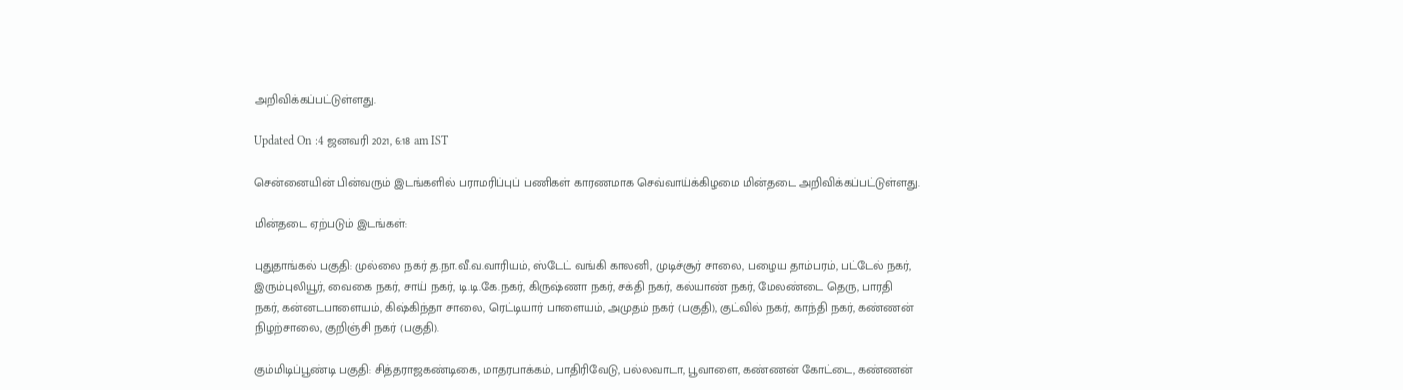அறிவிக்கப்பட்டுள்ளது.

Updated On :4 ஜனவரி 2021, 6:18 am IST

சென்னையின் பின்வரும் இடங்களில் பராமரிப்புப் பணிகள் காரணமாக செவ்வாய்க்கிழமை மின்தடை அறிவிக்கப்பட்டுள்ளது.

மின்தடை ஏற்படும் இடங்கள்:

புதுதாங்கல் பகுதி: முல்லை நகர் த.நா.வீ.வ.வாரியம், ஸ்டேட் வங்கி காலனி, முடிச்சூர் சாலை, பழைய தாம்பரம், பட்டேல் நகர், இரும்புலியூர், வைகை நகர், சாய் நகர், டி.டி.கே.நகர், கிருஷ்ணா நகர், சக்தி நகர், கல்யாண் நகர், மேலண்டை தெரு, பாரதி நகர், கன்னடபாளையம், கிஷ்கிந்தா சாலை, ரெட்டியார் பாளையம், அமுதம் நகர் (பகுதி), குட்வில் நகர், காந்தி நகர், கண்ணன் நிழற்சாலை, குறிஞ்சி நகர் (பகுதி).

கும்மிடிப்பூண்டி பகுதி: சித்தராஜகண்டிகை, மாதரபாக்கம், பாதிரிவேடு, பல்லவாடா, பூவாளை, கண்ணன் கோட்டை, கண்ணன்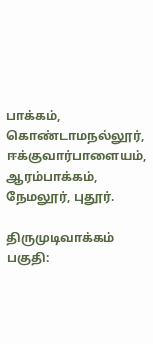பாக்கம், கொண்டாமநல்லூர், ஈக்குவார்பாளையம், ஆரம்பாக்கம், நேமலூர், புதூர்.

திருமுடிவாக்கம் பகுதி: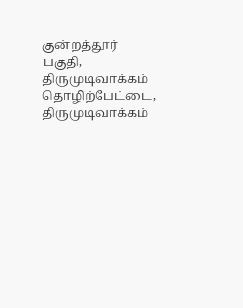குன்றத்தூர் பகுதி, திருமுடிவாக்கம் தொழிற்பேட்டை, திருமுடிவாக்கம்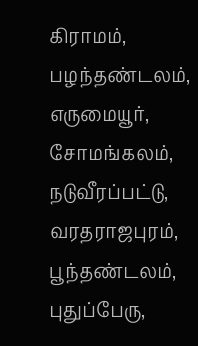கிராமம், பழந்தண்டலம், எருமையூர், சோமங்கலம், நடுவீரப்பட்டு, வரதராஜபுரம், பூந்தண்டலம், புதுப்பேரு,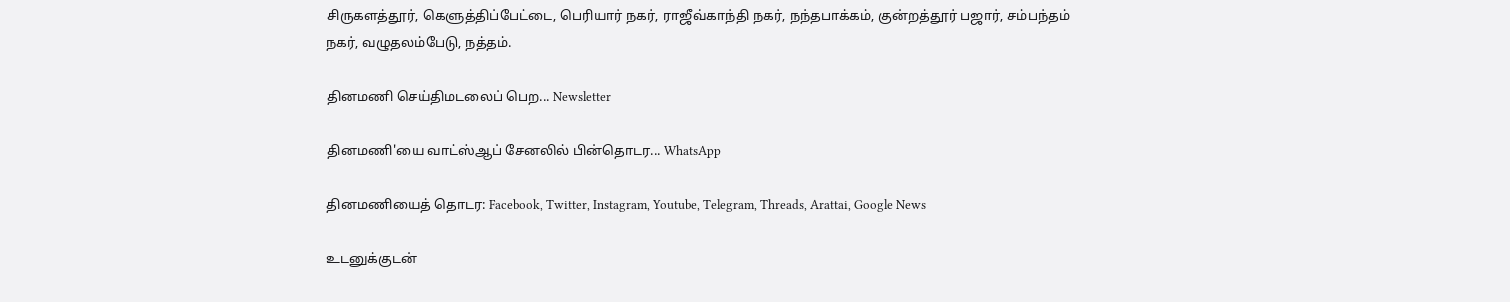சிருகளத்தூர், கெளுத்திப்பேட்டை, பெரியார் நகர், ராஜீவ்காந்தி நகர், நந்தபாக்கம், குன்றத்தூர் பஜார், சம்பந்தம் நகர், வழுதலம்பேடு, நத்தம்.

தினமணி செய்திமடலைப் பெற... Newsletter

தினமணி'யை வாட்ஸ்ஆப் சேனலில் பின்தொடர... WhatsApp

தினமணியைத் தொடர: Facebook, Twitter, Instagram, Youtube, Telegram, Threads, Arattai, Google News

உடனுக்குடன்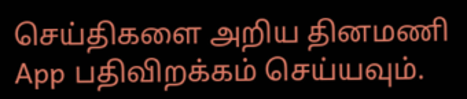செய்திகளை அறிய தினமணி App பதிவிறக்கம் செய்யவும்.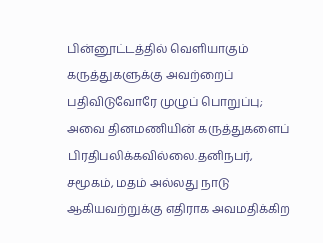பின்னூட்டத்தில் வெளியாகும் கருத்துகளுக்கு அவற்றைப் பதிவிடுவோரே முழுப் பொறுப்பு; அவை தினமணியின் கருத்துகளைப் பிரதிபலிக்கவில்லை.தனிநபர், சமூகம், மதம் அல்லது நாடு ஆகியவற்றுக்கு எதிராக அவமதிக்கிற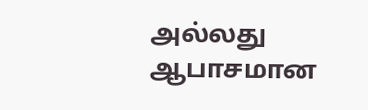அல்லது ஆபாசமான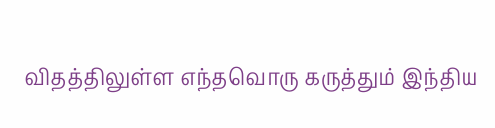விதத்திலுள்ள எந்தவொரு கருத்தும் இந்திய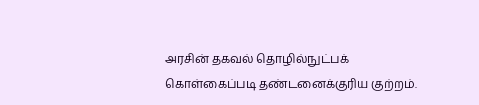அரசின் தகவல் தொழில்நுட்பக் கொள்கைப்படி தண்டனைக்குரிய குற்றம்.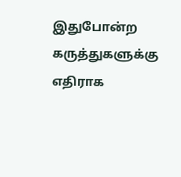இதுபோன்ற கருத்துகளுக்கு எதிராக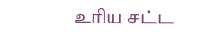உரிய சட்ட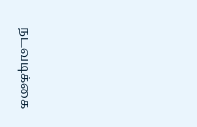நடவடிக்கை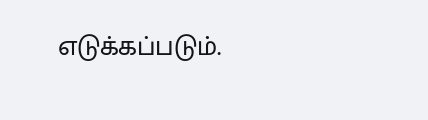எடுக்கப்படும்.